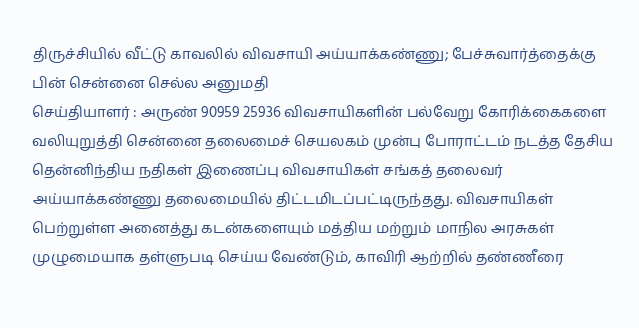திருச்சியில் வீட்டு காவலில் விவசாயி அய்யாக்கண்ணு; பேச்சுவார்த்தைக்கு பின் சென்னை செல்ல அனுமதி
செய்தியாளர் : அருண் 90959 25936 விவசாயிகளின் பல்வேறு கோரிக்கைகளை வலியுறுத்தி சென்னை தலைமைச் செயலகம் முன்பு போராட்டம் நடத்த தேசிய தென்னிந்திய நதிகள் இணைப்பு விவசாயிகள் சங்கத் தலைவர் அய்யாக்கண்ணு தலைமையில் திட்டமிடப்பட்டிருந்தது. விவசாயிகள் பெற்றுள்ள அனைத்து கடன்களையும் மத்திய மற்றும் மாநில அரசுகள் முழுமையாக தள்ளுபடி செய்ய வேண்டும், காவிரி ஆற்றில் தண்ணீரை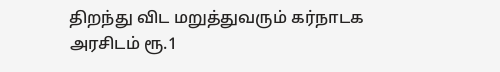திறந்து விட மறுத்துவரும் கர்நாடக அரசிடம் ரூ.1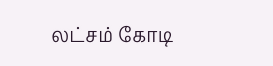லட்சம் கோடி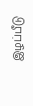இழப்பீடு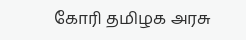கோரி தமிழக அரசு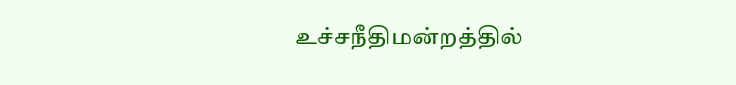உச்சநீதிமன்றத்தில்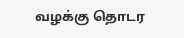வழக்கு தொடர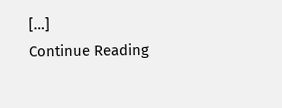[…]
Continue Reading